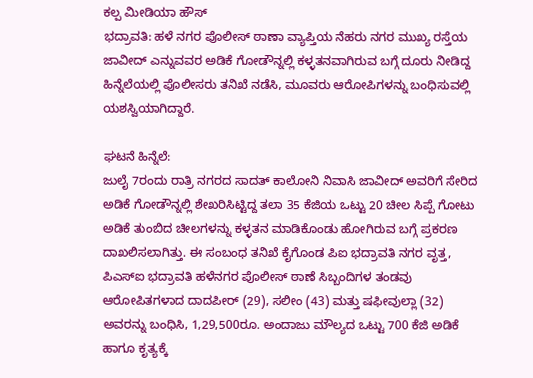ಕಲ್ಪ ಮೀಡಿಯಾ ಹೌಸ್
ಭದ್ರಾವತಿ: ಹಳೆ ನಗರ ಪೊಲೀಸ್ ಠಾಣಾ ವ್ಯಾಪ್ತಿಯ ನೆಹರು ನಗರ ಮುಖ್ಯ ರಸ್ತೆಯ ಜಾವೀದ್ ಎನ್ನುವವರ ಅಡಿಕೆ ಗೋಡೌನ್ನಲ್ಲಿ ಕಳ್ಳತನವಾಗಿರುವ ಬಗ್ಗೆ ದೂರು ನೀಡಿದ್ದ ಹಿನ್ನೆಲೆಯಲ್ಲಿ ಪೊಲೀಸರು ತನಿಖೆ ನಡೆಸಿ, ಮೂವರು ಆರೋಪಿಗಳನ್ನು ಬಂಧಿಸುವಲ್ಲಿ ಯಶಸ್ವಿಯಾಗಿದ್ದಾರೆ.

ಘಟನೆ ಹಿನ್ನೆಲೆ:
ಜುಲೈ 7ರಂದು ರಾತ್ರಿ ನಗರದ ಸಾದತ್ ಕಾಲೋನಿ ನಿವಾಸಿ ಜಾವೀದ್ ಅವರಿಗೆ ಸೇರಿದ ಅಡಿಕೆ ಗೋಡೌನ್ನಲ್ಲಿ ಶೇಖರಿಸಿಟ್ಟಿದ್ದ ತಲಾ 35 ಕೆಜಿಯ ಒಟ್ಟು 20 ಚೀಲ ಸಿಪ್ಪೆ ಗೋಟು ಅಡಿಕೆ ತುಂಬಿದ ಚೀಲಗಳನ್ನು ಕಳ್ಳತನ ಮಾಡಿಕೊಂಡು ಹೋಗಿರುವ ಬಗ್ಗೆ ಪ್ರಕರಣ ದಾಖಲಿಸಲಾಗಿತ್ತು. ಈ ಸಂಬಂಧ ತನಿಖೆ ಕೈಗೊಂಡ ಪಿಐ ಭದ್ರಾವತಿ ನಗರ ವೃತ್ತ, ಪಿಎಸ್ಐ ಭದ್ರಾವತಿ ಹಳೆನಗರ ಪೊಲೀಸ್ ಠಾಣೆ ಸಿಬ್ಬಂದಿಗಳ ತಂಡವು ಆರೋಪಿತಗಳಾದ ದಾದಪೀರ್ (29), ಸಲೀಂ (43) ಮತ್ತು ಷಫೀವುಲ್ಲಾ (32) ಅವರನ್ನು ಬಂಧಿಸಿ, 1,29,500ರೂ. ಅಂದಾಜು ಮೌಲ್ಯದ ಒಟ್ಟು 700 ಕೆಜಿ ಅಡಿಕೆ ಹಾಗೂ ಕೃತ್ಯಕ್ಕೆ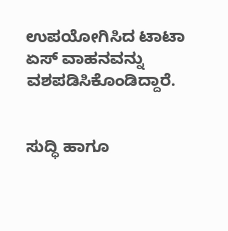ಉಪಯೋಗಿಸಿದ ಟಾಟಾ ಏಸ್ ವಾಹನವನ್ನು ವಶಪಡಿಸಿಕೊಂಡಿದ್ದಾರೆ.


ಸುದ್ಧಿ ಹಾಗೂ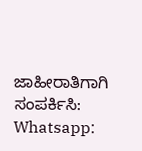ಜಾಹೀರಾತಿಗಾಗಿ ಸಂಪರ್ಕಿಸಿ: Whatsapp: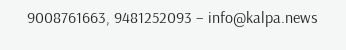9008761663, 9481252093 – info@kalpa.news